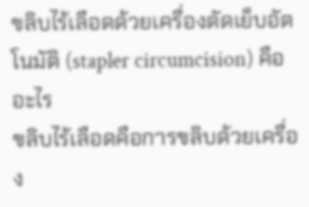ขลิบไร้เลือดด้วยเครื่องตัดเย็บอัตโนมัติ (stapler circumcision) คืออะไร
ขลิบไร้เลือดคือการขลิบด้วยเครื่อง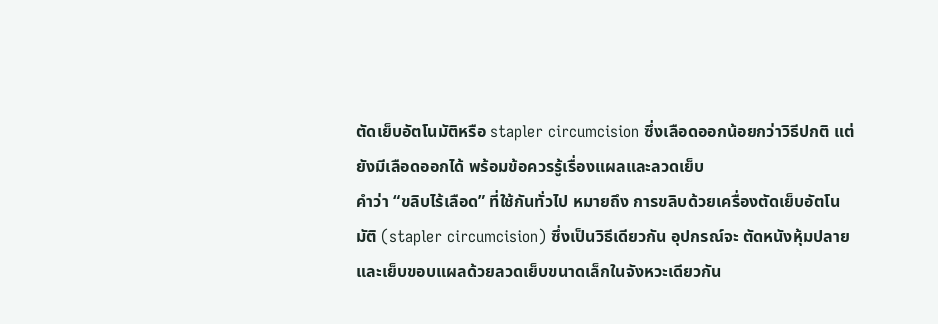ตัดเย็บอัตโนมัติหรือ stapler circumcision ซึ่งเลือดออกน้อยกว่าวิธีปกติ แต่ยังมีเลือดออกได้ พร้อมข้อควรรู้เรื่องแผลและลวดเย็บ
คำว่า “ขลิบไร้เลือด” ที่ใช้กันทั่วไป หมายถึง การขลิบด้วยเครื่องตัดเย็บอัตโนมัติ (stapler circumcision) ซึ่งเป็นวิธีเดียวกัน อุปกรณ์จะ ตัดหนังหุ้มปลายและเย็บขอบแผลด้วยลวดเย็บขนาดเล็กในจังหวะเดียวกัน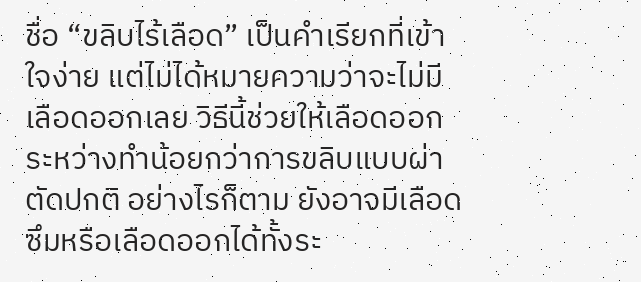ชื่อ “ขลิบไร้เลือด” เป็นคำเรียกที่เข้าใจง่าย แต่ไม่ได้หมายความว่าจะไม่มีเลือดออกเลย วิธีนี้ช่วยให้เลือดออกระหว่างทำน้อยกว่าการขลิบแบบผ่าตัดปกติ อย่างไรก็ตาม ยังอาจมีเลือดซึมหรือเลือดออกได้ทั้งระ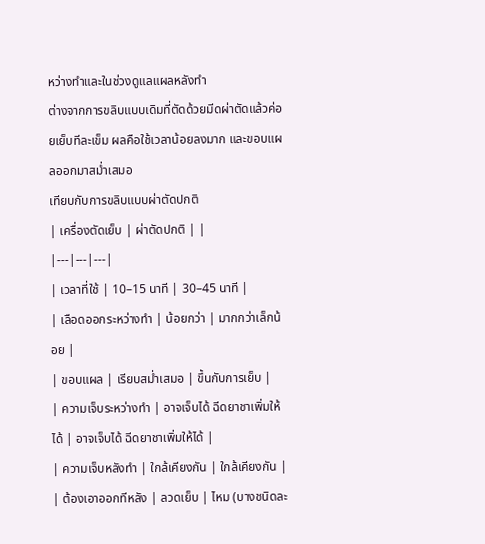หว่างทำและในช่วงดูแลแผลหลังทำ
ต่างจากการขลิบแบบเดิมที่ตัดด้วยมีดผ่าตัดแล้วค่อยเย็บทีละเข็ม ผลคือใช้เวลาน้อยลงมาก และขอบแผลออกมาสม่ำเสมอ
เทียบกับการขลิบแบบผ่าตัดปกติ
| เครื่องตัดเย็บ | ผ่าตัดปกติ | |
|---|---|---|
| เวลาที่ใช้ | 10–15 นาที | 30–45 นาที |
| เลือดออกระหว่างทำ | น้อยกว่า | มากกว่าเล็กน้อย |
| ขอบแผล | เรียบสม่ำเสมอ | ขึ้นกับการเย็บ |
| ความเจ็บระหว่างทำ | อาจเจ็บได้ ฉีดยาชาเพิ่มให้ได้ | อาจเจ็บได้ ฉีดยาชาเพิ่มให้ได้ |
| ความเจ็บหลังทำ | ใกล้เคียงกัน | ใกล้เคียงกัน |
| ต้องเอาออกทีหลัง | ลวดเย็บ | ไหม (บางชนิดละ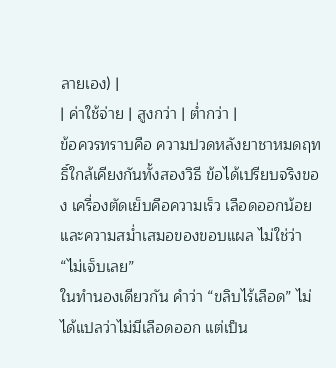ลายเอง) |
| ค่าใช้จ่าย | สูงกว่า | ต่ำกว่า |
ข้อควรทราบคือ ความปวดหลังยาชาหมดฤทธิ์ใกล้เคียงกันทั้งสองวิธี ข้อได้เปรียบจริงของ เครื่องตัดเย็บคือความเร็ว เลือดออกน้อย และความสม่ำเสมอของขอบแผล ไม่ใช่ว่า “ไม่เจ็บเลย”
ในทำนองเดียวกัน คำว่า “ขลิบไร้เลือด” ไม่ได้แปลว่าไม่มีเลือดออก แต่เป็น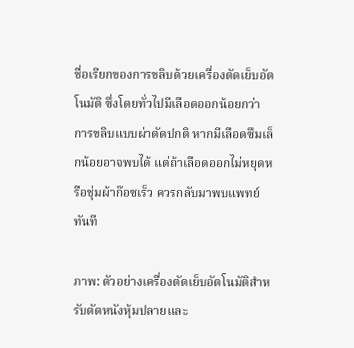ชื่อเรียกของการขลิบด้วยเครื่องตัดเย็บอัตโนมัติ ซึ่งโดยทั่วไปมีเลือดออกน้อยกว่า การขลิบแบบผ่าตัดปกติ หากมีเลือดซึมเล็กน้อยอาจพบได้ แต่ถ้าเลือดออกไม่หยุดหรือชุ่มผ้าก๊อซเร็ว ควรกลับมาพบแพทย์ทันที

ภาพ: ตัวอย่างเครื่องตัดเย็บอัตโนมัติสำหรับตัดหนังหุ้มปลายและ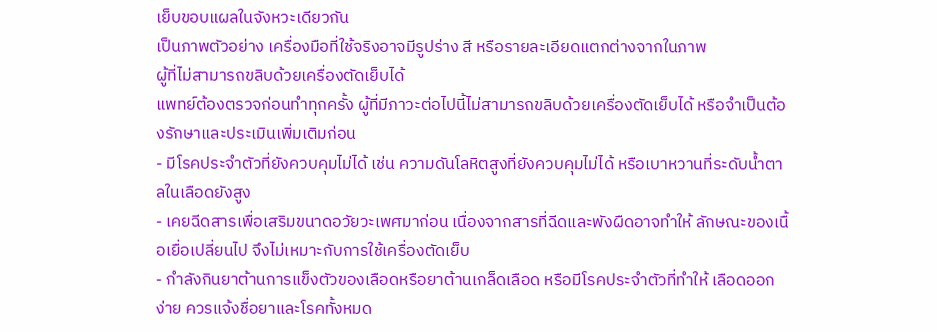เย็บขอบแผลในจังหวะเดียวกัน
เป็นภาพตัวอย่าง เครื่องมือที่ใช้จริงอาจมีรูปร่าง สี หรือรายละเอียดแตกต่างจากในภาพ
ผู้ที่ไม่สามารถขลิบด้วยเครื่องตัดเย็บได้
แพทย์ต้องตรวจก่อนทำทุกครั้ง ผู้ที่มีภาวะต่อไปนี้ไม่สามารถขลิบด้วยเครื่องตัดเย็บได้ หรือจำเป็นต้องรักษาและประเมินเพิ่มเติมก่อน
- มีโรคประจำตัวที่ยังควบคุมไม่ได้ เช่น ความดันโลหิตสูงที่ยังควบคุมไม่ได้ หรือเบาหวานที่ระดับน้ำตาลในเลือดยังสูง
- เคยฉีดสารเพื่อเสริมขนาดอวัยวะเพศมาก่อน เนื่องจากสารที่ฉีดและพังผืดอาจทำให้ ลักษณะของเนื้อเยื่อเปลี่ยนไป จึงไม่เหมาะกับการใช้เครื่องตัดเย็บ
- กำลังกินยาต้านการแข็งตัวของเลือดหรือยาต้านเกล็ดเลือด หรือมีโรคประจำตัวที่ทำให้ เลือดออกง่าย ควรแจ้งชื่อยาและโรคทั้งหมด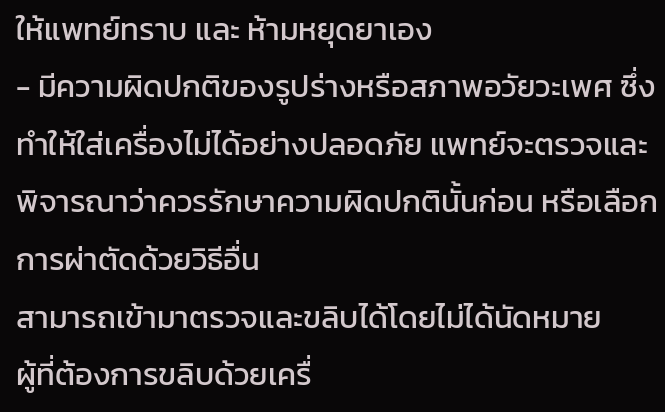ให้แพทย์ทราบ และ ห้ามหยุดยาเอง
- มีความผิดปกติของรูปร่างหรือสภาพอวัยวะเพศ ซึ่งทำให้ใส่เครื่องไม่ได้อย่างปลอดภัย แพทย์จะตรวจและพิจารณาว่าควรรักษาความผิดปกตินั้นก่อน หรือเลือกการผ่าตัดด้วยวิธีอื่น
สามารถเข้ามาตรวจและขลิบได้โดยไม่ได้นัดหมาย
ผู้ที่ต้องการขลิบด้วยเครื่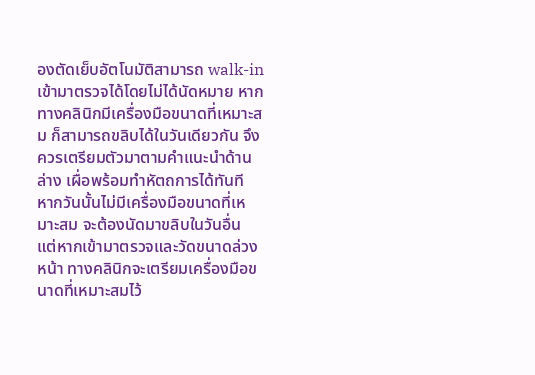องตัดเย็บอัตโนมัติสามารถ walk-in เข้ามาตรวจได้โดยไม่ได้นัดหมาย หากทางคลินิกมีเครื่องมือขนาดที่เหมาะสม ก็สามารถขลิบได้ในวันเดียวกัน จึงควรเตรียมตัวมาตามคำแนะนำด้านล่าง เผื่อพร้อมทำหัตถการได้ทันที
หากวันนั้นไม่มีเครื่องมือขนาดที่เหมาะสม จะต้องนัดมาขลิบในวันอื่น แต่หากเข้ามาตรวจและวัดขนาดล่วงหน้า ทางคลินิกจะเตรียมเครื่องมือขนาดที่เหมาะสมไว้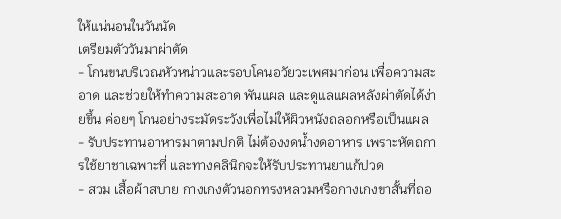ให้แน่นอนในวันนัด
เตรียมตัววันมาผ่าตัด
- โกนขนบริเวณหัวหน่าวและรอบโคนอวัยวะเพศมาก่อน เพื่อความสะอาด และช่วยให้ทำความสะอาด พันแผล และดูแลแผลหลังผ่าตัดได้ง่ายขึ้น ค่อยๆ โกนอย่างระมัดระวังเพื่อไม่ให้ผิวหนังถลอกหรือเป็นแผล
- รับประทานอาหารมาตามปกติ ไม่ต้องงดน้ำงดอาหาร เพราะหัตถการใช้ยาชาเฉพาะที่ และทางคลินิกจะให้รับประทานยาแก้ปวด
- สวม เสื้อผ้าสบาย กางเกงตัวนอกทรงหลวมหรือกางเกงขาสั้นที่ถอ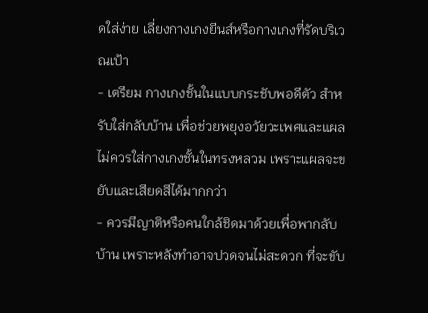ดใส่ง่าย เลี่ยงกางเกงยีนส์หรือกางเกงที่รัดบริเวณเป้า
- เตรียม กางเกงชั้นในแบบกระชับพอดีตัว สำหรับใส่กลับบ้าน เพื่อช่วยพยุงอวัยวะเพศและแผล ไม่ควรใส่กางเกงชั้นในทรงหลวม เพราะแผลจะขยับและเสียดสีได้มากกว่า
- ควรมีญาติหรือคนใกล้ชิดมาด้วยเพื่อพากลับบ้าน เพราะหลังทำอาจปวดจนไม่สะดวก ที่จะขับ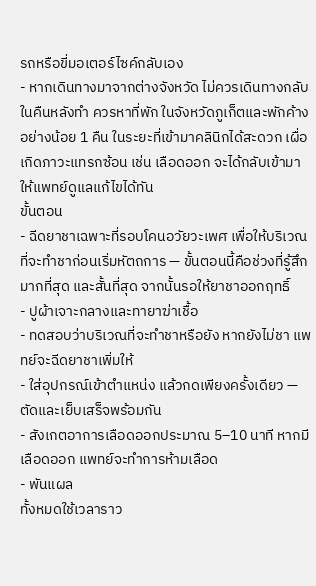รถหรือขี่มอเตอร์ไซค์กลับเอง
- หากเดินทางมาจากต่างจังหวัด ไม่ควรเดินทางกลับในคืนหลังทำ ควรหาที่พัก ในจังหวัดภูเก็ตและพักค้างอย่างน้อย 1 คืน ในระยะที่เข้ามาคลินิกได้สะดวก เผื่อเกิดภาวะแทรกซ้อน เช่น เลือดออก จะได้กลับเข้ามาให้แพทย์ดูแลแก้ไขได้ทัน
ขั้นตอน
- ฉีดยาชาเฉพาะที่รอบโคนอวัยวะเพศ เพื่อให้บริเวณที่จะทำชาก่อนเริ่มหัตถการ — ขั้นตอนนี้คือช่วงที่รู้สึกมากที่สุด และสั้นที่สุด จากนั้นรอให้ยาชาออกฤทธิ์
- ปูผ้าเจาะกลางและทายาฆ่าเชื้อ
- ทดสอบว่าบริเวณที่จะทำชาหรือยัง หากยังไม่ชา แพทย์จะฉีดยาชาเพิ่มให้
- ใส่อุปกรณ์เข้าตำแหน่ง แล้วกดเพียงครั้งเดียว — ตัดและเย็บเสร็จพร้อมกัน
- สังเกตอาการเลือดออกประมาณ 5–10 นาที หากมีเลือดออก แพทย์จะทำการห้ามเลือด
- พันแผล
ทั้งหมดใช้เวลาราว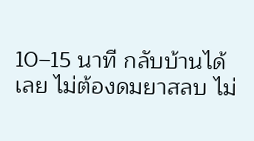10–15 นาที กลับบ้านได้เลย ไม่ต้องดมยาสลบ ไม่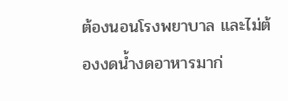ต้องนอนโรงพยาบาล และไม่ต้องงดน้ำงดอาหารมาก่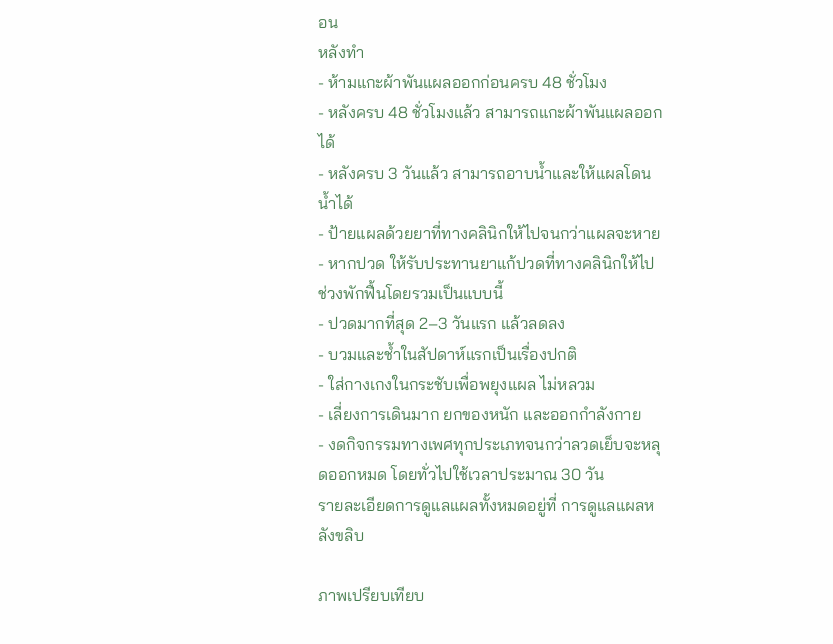อน
หลังทำ
- ห้ามแกะผ้าพันแผลออกก่อนครบ 48 ชั่วโมง
- หลังครบ 48 ชั่วโมงแล้ว สามารถแกะผ้าพันแผลออกได้
- หลังครบ 3 วันแล้ว สามารถอาบน้ำและให้แผลโดนน้ำได้
- ป้ายแผลด้วยยาที่ทางคลินิกให้ไปจนกว่าแผลจะหาย
- หากปวด ให้รับประทานยาแก้ปวดที่ทางคลินิกให้ไป
ช่วงพักฟื้นโดยรวมเป็นแบบนี้
- ปวดมากที่สุด 2–3 วันแรก แล้วลดลง
- บวมและช้ำในสัปดาห์แรกเป็นเรื่องปกติ
- ใส่กางเกงในกระชับเพื่อพยุงแผล ไม่หลวม
- เลี่ยงการเดินมาก ยกของหนัก และออกกำลังกาย
- งดกิจกรรมทางเพศทุกประเภทจนกว่าลวดเย็บจะหลุดออกหมด โดยทั่วไปใช้เวลาประมาณ 30 วัน
รายละเอียดการดูแลแผลทั้งหมดอยู่ที่ การดูแลแผลหลังขลิบ

ภาพเปรียบเทียบ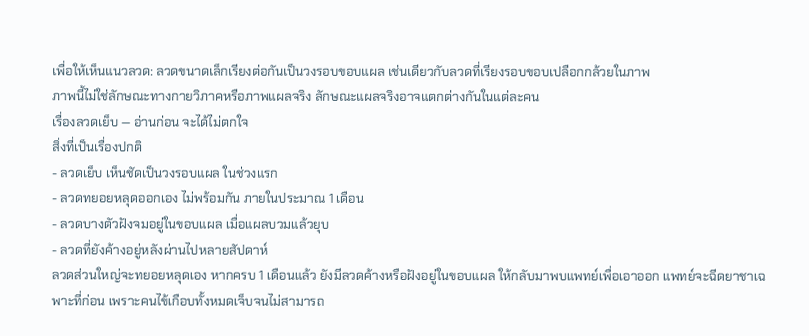เพื่อให้เห็นแนวลวด: ลวดขนาดเล็กเรียงต่อกันเป็นวงรอบขอบแผล เช่นเดียวกับลวดที่เรียงรอบขอบเปลือกกล้วยในภาพ
ภาพนี้ไม่ใช่ลักษณะทางกายวิภาคหรือภาพแผลจริง ลักษณะแผลจริงอาจแตกต่างกันในแต่ละคน
เรื่องลวดเย็บ — อ่านก่อน จะได้ไม่ตกใจ
สิ่งที่เป็นเรื่องปกติ
- ลวดเย็บ เห็นชัดเป็นวงรอบแผล ในช่วงแรก
- ลวดทยอยหลุดออกเอง ไม่พร้อมกัน ภายในประมาณ 1 เดือน
- ลวดบางตัวฝังจมอยู่ในขอบแผล เมื่อแผลบวมแล้วยุบ
- ลวดที่ยังค้างอยู่หลังผ่านไปหลายสัปดาห์
ลวดส่วนใหญ่จะทยอยหลุดเอง หากครบ 1 เดือนแล้ว ยังมีลวดค้างหรือฝังอยู่ในขอบแผล ให้กลับมาพบแพทย์เพื่อเอาออก แพทย์จะฉีดยาชาเฉพาะที่ก่อน เพราะคนไข้เกือบทั้งหมดเจ็บจนไม่สามารถ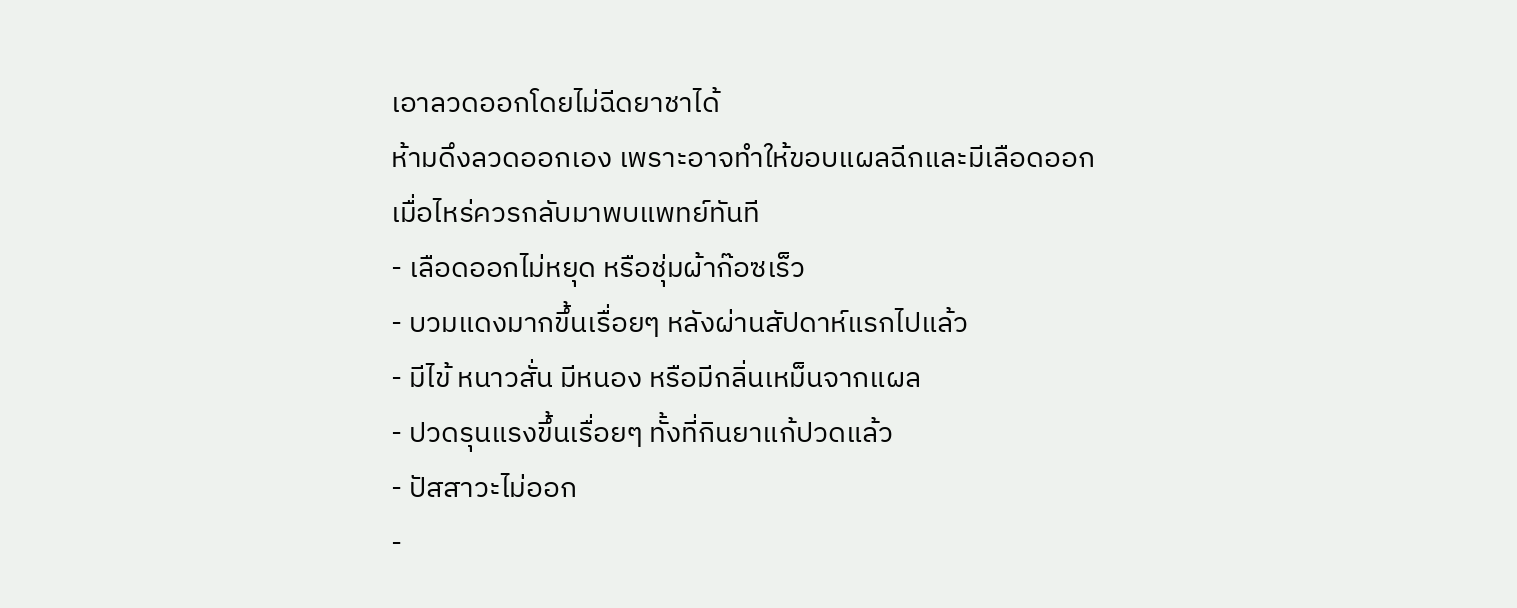เอาลวดออกโดยไม่ฉีดยาชาได้
ห้ามดึงลวดออกเอง เพราะอาจทำให้ขอบแผลฉีกและมีเลือดออก
เมื่อไหร่ควรกลับมาพบแพทย์ทันที
- เลือดออกไม่หยุด หรือชุ่มผ้าก๊อซเร็ว
- บวมแดงมากขึ้นเรื่อยๆ หลังผ่านสัปดาห์แรกไปแล้ว
- มีไข้ หนาวสั่น มีหนอง หรือมีกลิ่นเหม็นจากแผล
- ปวดรุนแรงขึ้นเรื่อยๆ ทั้งที่กินยาแก้ปวดแล้ว
- ปัสสาวะไม่ออก
-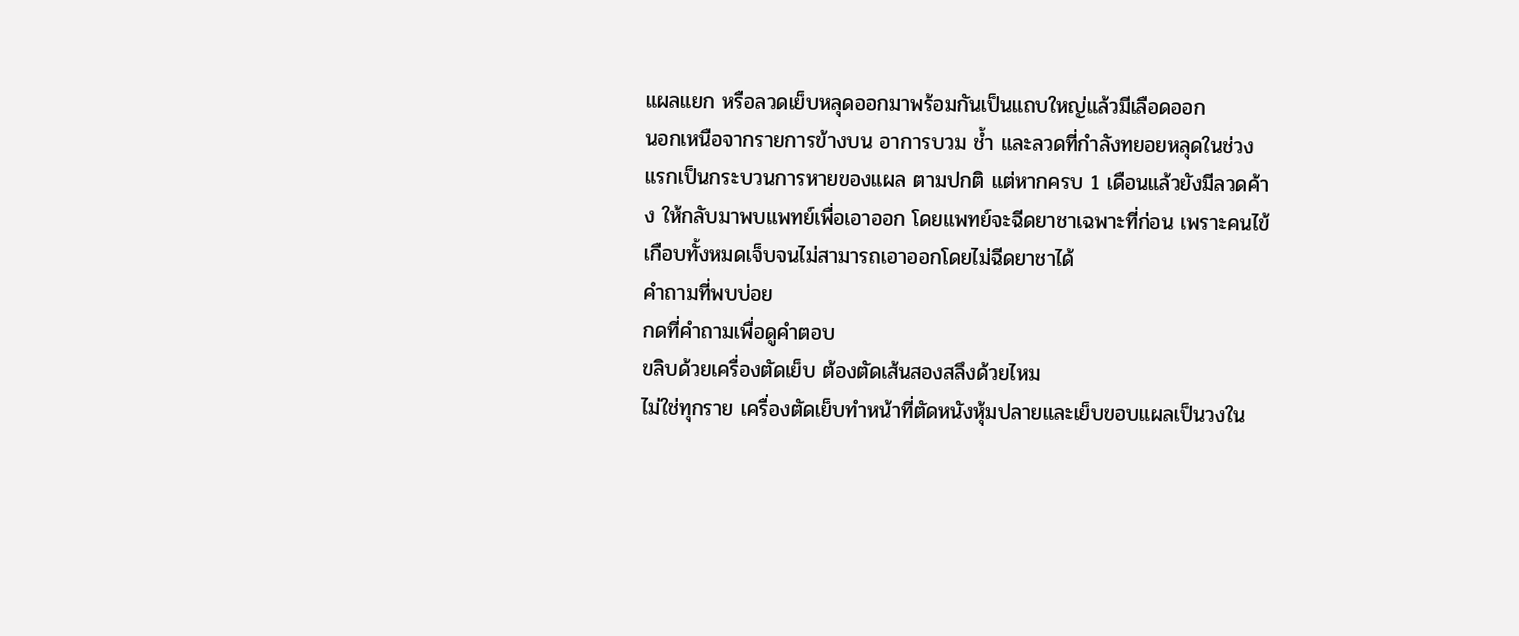แผลแยก หรือลวดเย็บหลุดออกมาพร้อมกันเป็นแถบใหญ่แล้วมีเลือดออก
นอกเหนือจากรายการข้างบน อาการบวม ช้ำ และลวดที่กำลังทยอยหลุดในช่วงแรกเป็นกระบวนการหายของแผล ตามปกติ แต่หากครบ 1 เดือนแล้วยังมีลวดค้าง ให้กลับมาพบแพทย์เพื่อเอาออก โดยแพทย์จะฉีดยาชาเฉพาะที่ก่อน เพราะคนไข้เกือบทั้งหมดเจ็บจนไม่สามารถเอาออกโดยไม่ฉีดยาชาได้
คำถามที่พบบ่อย
กดที่คำถามเพื่อดูคำตอบ
ขลิบด้วยเครื่องตัดเย็บ ต้องตัดเส้นสองสลึงด้วยไหม
ไม่ใช่ทุกราย เครื่องตัดเย็บทำหน้าที่ตัดหนังหุ้มปลายและเย็บขอบแผลเป็นวงใน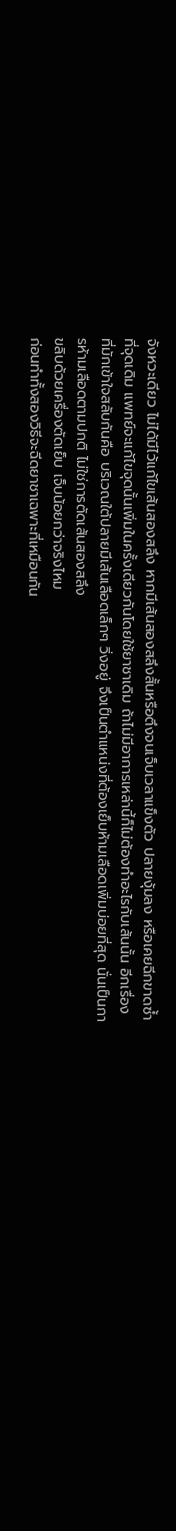จังหวะเดียว ไม่ได้มีไว้แก้ไขเส้นสองสลึง หากมีเส้นสองสลึงสั้นหรือตึงจนเจ็บเวลาแข็งตัว ปลายงุ้มลง หรือเคยฉีกขาดซ้ำที่จุดเดิม แพทย์จะแก้ไขจุดนั้นเพิ่มในครั้งเดียวกันโดยใช้ยาชาเดิม ถ้าไม่มีอาการเหล่านี้ก็ไม่ต้องทำอะไรกับเส้นนั้น อีกเรื่องที่มักเข้าใจสลับกันคือ บริเวณใต้ปลายมีเส้นเลือดเล็กๆ วิ่งอยู่ จึงเป็นตำแหน่งที่ต้องเย็บห้ามเลือดเพิ่มบ่อยที่สุด นั่นเป็นการห้ามเลือดตามปกติ ไม่ใช่การตัดเส้นสองสลึง
ขลิบด้วยเครื่องตัดเย็บ เจ็บน้อยกว่าจริงไหม
ก่อนทำทั้งสองวิธีจะฉีดยาชาเฉพาะที่เหมือนกัน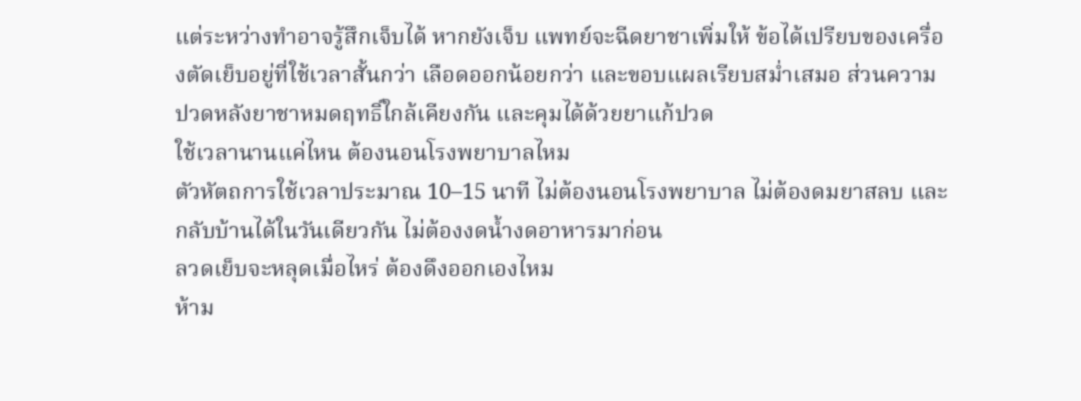แต่ระหว่างทำอาจรู้สึกเจ็บได้ หากยังเจ็บ แพทย์จะฉีดยาชาเพิ่มให้ ข้อได้เปรียบของเครื่องตัดเย็บอยู่ที่ใช้เวลาสั้นกว่า เลือดออกน้อยกว่า และขอบแผลเรียบสม่ำเสมอ ส่วนความปวดหลังยาชาหมดฤทธิ์ใกล้เคียงกัน และคุมได้ด้วยยาแก้ปวด
ใช้เวลานานแค่ไหน ต้องนอนโรงพยาบาลไหม
ตัวหัตถการใช้เวลาประมาณ 10–15 นาที ไม่ต้องนอนโรงพยาบาล ไม่ต้องดมยาสลบ และกลับบ้านได้ในวันเดียวกัน ไม่ต้องงดน้ำงดอาหารมาก่อน
ลวดเย็บจะหลุดเมื่อไหร่ ต้องดึงออกเองไหม
ห้าม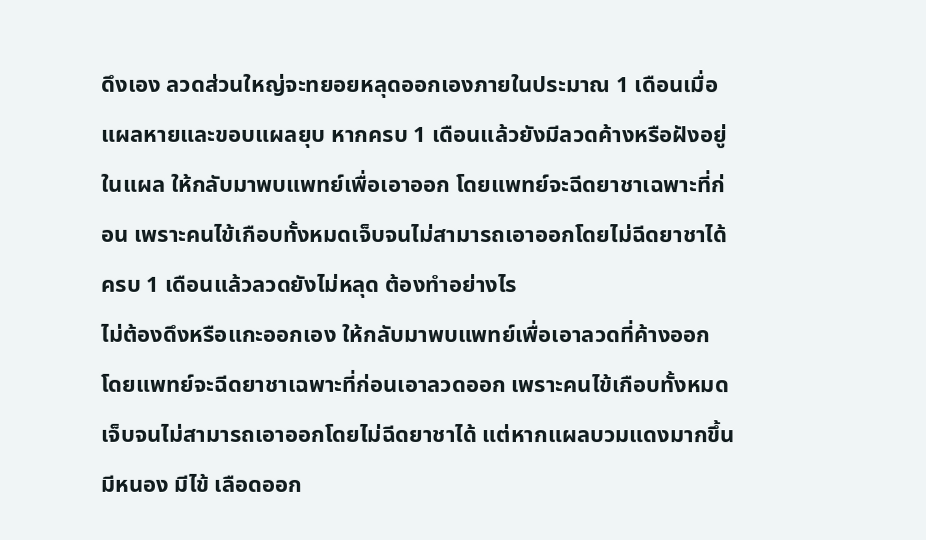ดึงเอง ลวดส่วนใหญ่จะทยอยหลุดออกเองภายในประมาณ 1 เดือนเมื่อแผลหายและขอบแผลยุบ หากครบ 1 เดือนแล้วยังมีลวดค้างหรือฝังอยู่ในแผล ให้กลับมาพบแพทย์เพื่อเอาออก โดยแพทย์จะฉีดยาชาเฉพาะที่ก่อน เพราะคนไข้เกือบทั้งหมดเจ็บจนไม่สามารถเอาออกโดยไม่ฉีดยาชาได้
ครบ 1 เดือนแล้วลวดยังไม่หลุด ต้องทำอย่างไร
ไม่ต้องดึงหรือแกะออกเอง ให้กลับมาพบแพทย์เพื่อเอาลวดที่ค้างออก โดยแพทย์จะฉีดยาชาเฉพาะที่ก่อนเอาลวดออก เพราะคนไข้เกือบทั้งหมดเจ็บจนไม่สามารถเอาออกโดยไม่ฉีดยาชาได้ แต่หากแผลบวมแดงมากขึ้น มีหนอง มีไข้ เลือดออก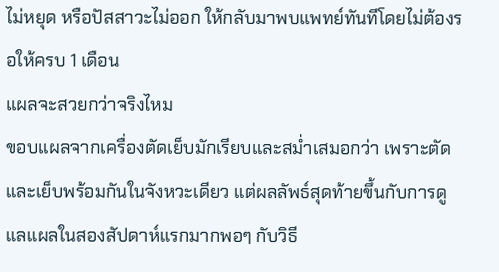ไม่หยุด หรือปัสสาวะไม่ออก ให้กลับมาพบแพทย์ทันทีโดยไม่ต้องรอให้ครบ 1 เดือน
แผลจะสวยกว่าจริงไหม
ขอบแผลจากเครื่องตัดเย็บมักเรียบและสม่ำเสมอกว่า เพราะตัดและเย็บพร้อมกันในจังหวะเดียว แต่ผลลัพธ์สุดท้ายขึ้นกับการดูแลแผลในสองสัปดาห์แรกมากพอๆ กับวิธี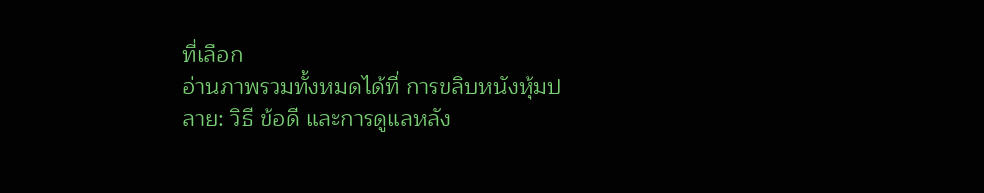ที่เลือก
อ่านภาพรวมทั้งหมดได้ที่ การขลิบหนังหุ้มปลาย: วิธี ข้อดี และการดูแลหลัง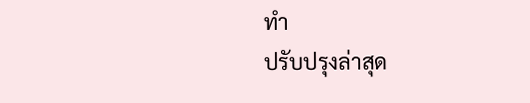ทำ
ปรับปรุงล่าสุด